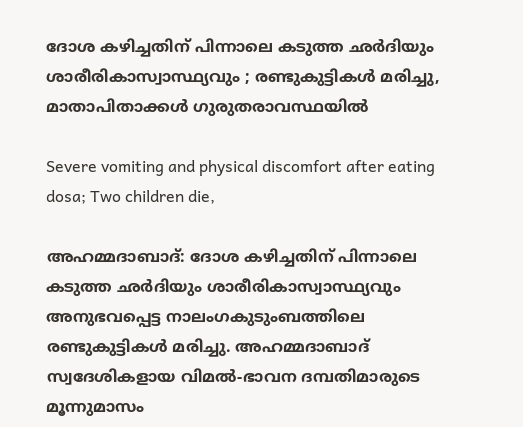ദോശ കഴിച്ചതിന് പിന്നാലെ കടുത്ത ഛർദിയും ശാരീരികാസ്വാസ്ഥ്യവും ; രണ്ടുകുട്ടികള്‍ മരിച്ചു, മാതാപിതാക്കൾ ഗുരുതരാവസ്ഥയിൽ

Severe vomiting and physical discomfort after eating dosa; Two children die,

അഹമ്മദാബാദ്: ദോശ കഴിച്ചതിന് പിന്നാലെ കടുത്ത ഛർദിയും ശാരീരികാസ്വാസ്ഥ്യവും അനുഭവപ്പെട്ട നാലംഗകുടുംബത്തിലെ രണ്ടുകുട്ടികൾ മരിച്ചു. അഹമ്മദാബാദ് സ്വദേശികളായ വിമൽ-ഭാവന ദമ്പതിമാരുടെ മൂന്നുമാസം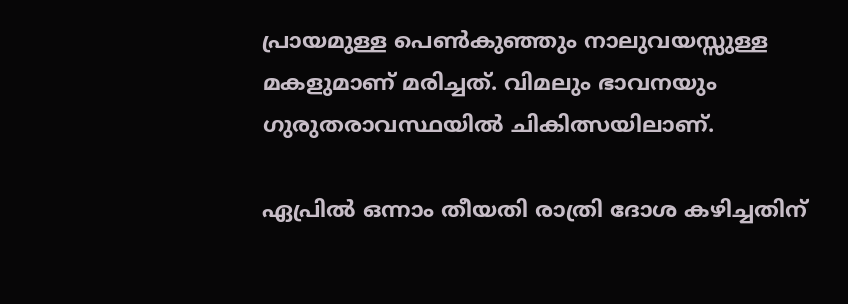പ്രായമുള്ള പെൺകുഞ്ഞും നാലുവയസ്സുള്ള മകളുമാണ് മരിച്ചത്. വിമലും ഭാവനയും ഗുരുതരാവസ്ഥയിൽ ചികിത്സയിലാണ്.

ഏപ്രിൽ ഒന്നാം തീയതി രാത്രി ദോശ കഴിച്ചതിന്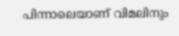പിന്നാലെയാണ് വിമലിനും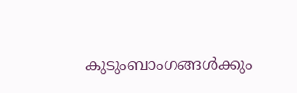കുടുംബാംഗങ്ങൾക്കും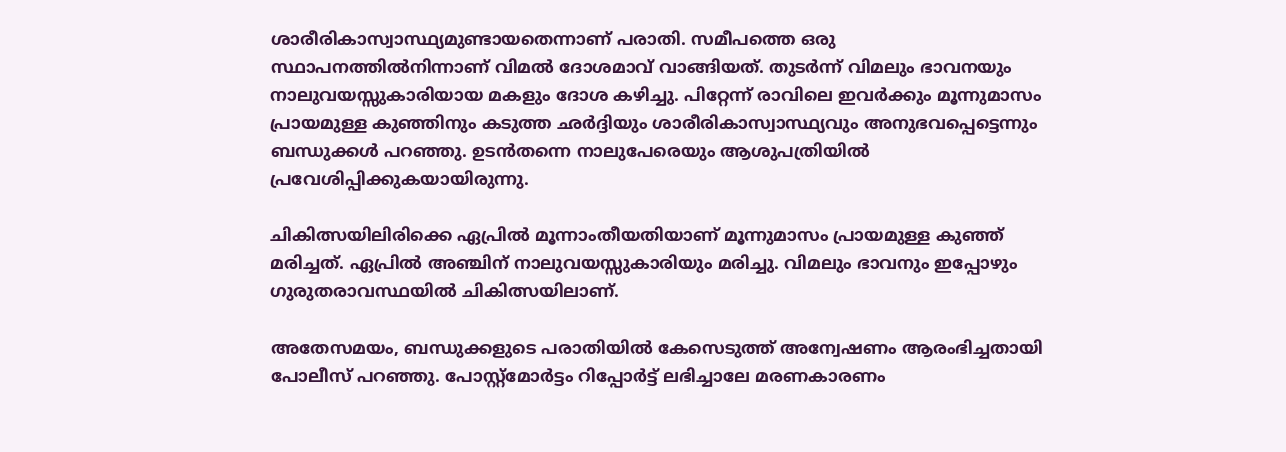ശാരീരികാസ്വാസ്ഥ്യമുണ്ടായതെന്നാണ് പരാതി. സമീപത്തെ ഒരു സ്ഥാപനത്തിൽനിന്നാണ് വിമൽ ദോശമാവ് വാങ്ങിയത്. തുടർന്ന് വിമലും ഭാവനയും നാലുവയസ്സുകാരിയായ മകളും ദോശ കഴിച്ചു. പിറ്റേന്ന് രാവിലെ ഇവർക്കും മൂന്നുമാസം പ്രായമുള്ള കുഞ്ഞിനും കടുത്ത ഛർദ്ദിയും ശാരീരികാസ്വാസ്ഥ്യവും അനുഭവപ്പെട്ടെന്നും ബന്ധുക്കൾ പറഞ്ഞു. ഉടൻതന്നെ നാലുപേരെയും ആശുപത്രിയിൽ പ്രവേശിപ്പിക്കുകയായിരുന്നു.

ചികിത്സയിലിരിക്കെ ഏപ്രിൽ മൂന്നാംതീയതിയാണ് മൂന്നുമാസം പ്രായമുള്ള കുഞ്ഞ് മരിച്ചത്. ഏപ്രിൽ അഞ്ചിന് നാലുവയസ്സുകാരിയും മരിച്ചു. വിമലും ഭാവനും ഇപ്പോഴും ഗുരുതരാവസ്ഥയിൽ ചികിത്സയിലാണ്.

അതേസമയം, ബന്ധുക്കളുടെ പരാതിയിൽ കേസെടുത്ത് അന്വേഷണം ആരംഭിച്ചതായി പോലീസ് പറഞ്ഞു. പോസ്റ്റ്‌മോർട്ടം റിപ്പോർട്ട് ലഭിച്ചാലേ മരണകാരണം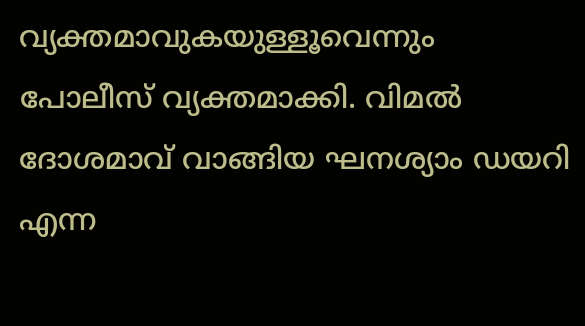വ്യക്തമാവുകയുള്ളൂവെന്നും പോലീസ് വ്യക്തമാക്കി. വിമൽ ദോശമാവ് വാങ്ങിയ ഘനശ്യാം ഡയറി എന്ന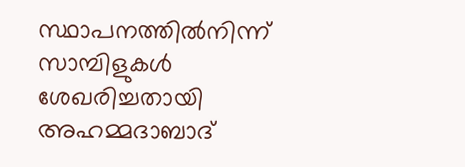സ്ഥാപനത്തിൽനിന്ന് സാമ്പിളുകൾ ശേഖരിച്ചതായി അഹമ്മദാബാദ്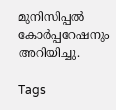മുനിസിപ്പൽ കോർപ്പറേഷനും അറിയിച്ചു.

Tags